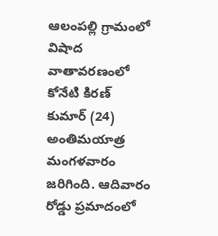ఆలంపల్లి గ్రామంలో విషాద వాతావరణంలో కోనేటి కిరణ్ కుమార్ (24) అంతిమయాత్ర మంగళవారం జరిగింది. ఆదివారం రోడ్డు ప్రమాదంలో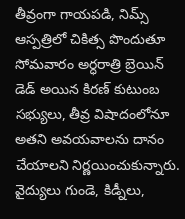తీవ్రంగా గాయపడి, నిమ్స్ ఆస్పత్రిలో చికిత్స పొందుతూ సోమవారం అర్ధరాత్రి బ్రెయిన్ డెడ్ అయిన కిరణ్ కుటుంబ సభ్యులు, తీవ్ర విషాదంలోనూ అతని అవయవాలను దానం చేయాలని నిర్ణయించుకున్నారు. వైద్యులు గుండె, కిడ్నీలు,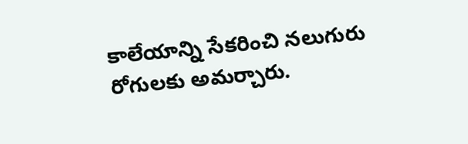కాలేయాన్ని సేకరించి నలుగురు రోగులకు అమర్చారు.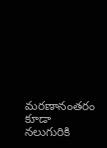మరణానంతరం కూడా నలుగురికి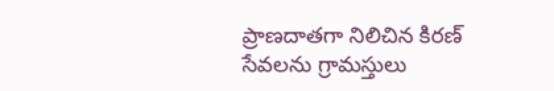ప్రాణదాతగా నిలిచిన కిరణ్ సేవలను గ్రామస్తులు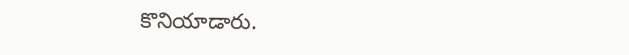కొనియాడారు.